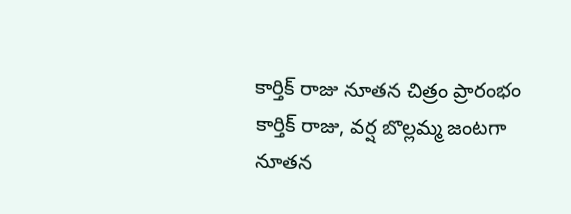కార్తిక్ రాజు నూతన చిత్రం ప్రారంభం
కార్తిక్ రాజు, వర్ష బొల్లమ్మ జంటగా నూతన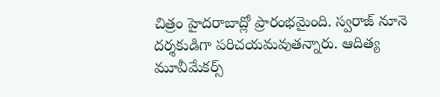చిత్రం హైదరాబాద్లో ప్రారంభమైంది. స్వరాజ్ నూనె దర్శకుడిగా పరిచయమవుతన్నారు. ఆదిత్య మూవీమేకర్స్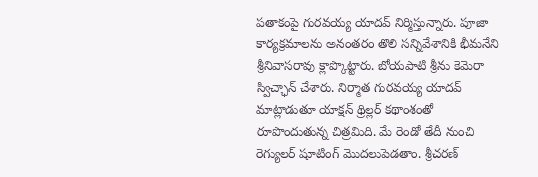పతాకంపై గురవయ్య యాదవ్ నిర్మిస్తున్నారు. పూజా కార్యక్రమాలను అనంతరం తొలి సన్నివేశానికి భీమనేని శ్రీనివాసరావు క్లాప్కొట్టారు. బోయపాటి శ్రీను కెమెరా స్విచ్ఛాన్ చేశారు. నిర్మాత గురవయ్య యాదవ్ మాట్లాడుతూ యాక్షన్ థ్రిల్లర్ కథాంశంతో రూపొందుతున్న చిత్రమిది. మే రెండో తేదీ నుంచి రెగ్యులర్ షూటింగ్ మొదలుపెడతాం. శ్రీచరణ్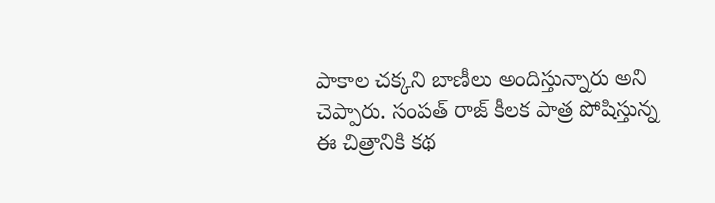పాకాల చక్కని బాణీలు అందిస్తున్నారు అని చెప్పారు. సంపత్ రాజ్ కీలక పాత్ర పోషిస్తున్న ఈ చిత్రానికి కథ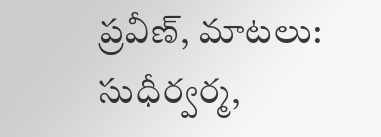ప్రవీణ్, మాటలు: సుధీర్వర్మ,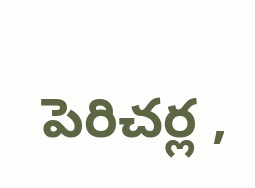పెరిచర్ల ,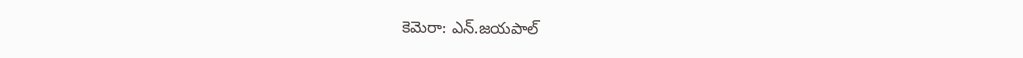కెమెరా: ఎన్.జయపాల్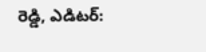రెడ్డి, ఎడిటర్: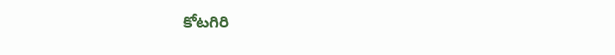కోటగిరి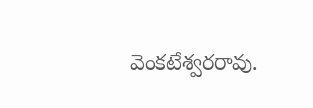వెంకటేశ్వరరావు.